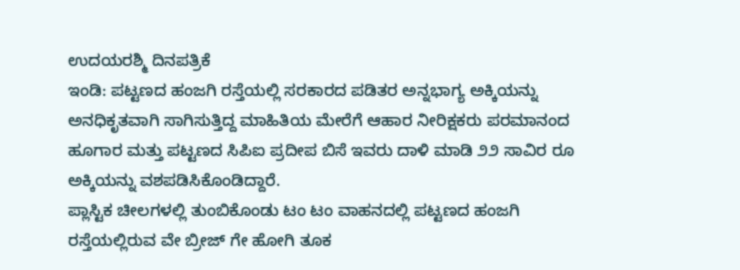ಉದಯರಶ್ಮಿ ದಿನಪತ್ರಿಕೆ
ಇಂಡಿ: ಪಟ್ಟಣದ ಹಂಜಗಿ ರಸ್ತೆಯಲ್ಲಿ ಸರಕಾರದ ಪಡಿತರ ಅನ್ನಭಾಗ್ಯ ಅಕ್ಕಿಯನ್ನು ಅನಧಿಕೃತವಾಗಿ ಸಾಗಿಸುತ್ತಿದ್ದ ಮಾಹಿತಿಯ ಮೇರೆಗೆ ಆಹಾರ ನೀರಿಕ್ಷಕರು ಪರಮಾನಂದ ಹೂಗಾರ ಮತ್ತು ಪಟ್ಟಣದ ಸಿಪಿಐ ಪ್ರದೀಪ ಬಿಸೆ ಇವರು ದಾಳಿ ಮಾಡಿ ೨೨ ಸಾವಿರ ರೂ ಅಕ್ಕಿಯನ್ನು ವಶಪಡಿಸಿಕೊಂಡಿದ್ದಾರೆ.
ಪ್ಲಾಸ್ಟಿಕ ಚೀಲಗಳಲ್ಲಿ ತುಂಬಿಕೊಂಡು ಟಂ ಟಂ ವಾಹನದಲ್ಲಿ ಪಟ್ಟಣದ ಹಂಜಗಿ ರಸ್ತೆಯಲ್ಲಿರುವ ವೇ ಬ್ರೀಜ್ ಗೇ ಹೋಗಿ ತೂಕ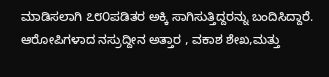ಮಾಡಿಸಲಾಗಿ ೭೮೦ಪಡಿತರ ಅಕ್ಕಿ ಸಾಗಿಸುತ್ತಿದ್ದರನ್ನು ಬಂದಿಸಿದ್ದಾರೆ.
ಆರೋಪಿಗಳಾದ ನಸ್ರುದ್ದೀನ ಅತ್ತಾರ , ವಕಾಶ ಶೇಖ,ಮತ್ತು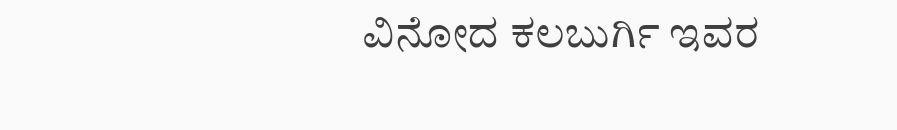ವಿನೋದ ಕಲಬುರ್ಗಿ ಇವರ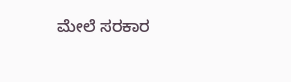ಮೇಲೆ ಸರಕಾರ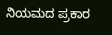ನಿಯಮದ ಪ್ರಕಾರ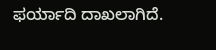ಫರ್ಯಾದಿ ದಾಖಲಾಗಿದೆ.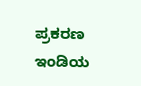ಪ್ರಕರಣ ಇಂಡಿಯ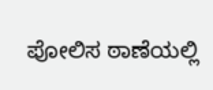ಪೋಲಿಸ ಠಾಣೆಯಲ್ಲಿ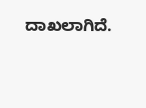ದಾಖಲಾಗಿದೆ.